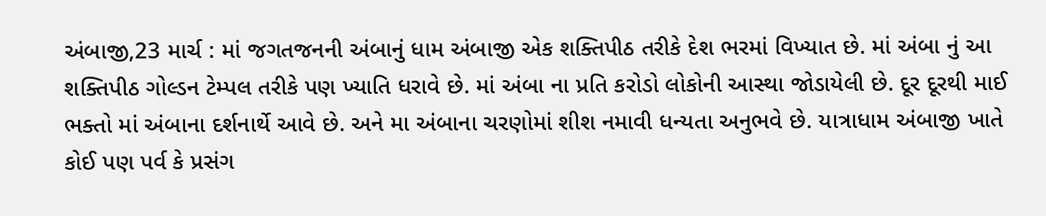અંબાજી,23 માર્ચ : માં જગતજનની અંબાનું ધામ અંબાજી એક શક્તિપીઠ તરીકે દેશ ભરમાં વિખ્યાત છે. માં અંબા નું આ શક્તિપીઠ ગોલ્ડન ટેમ્પલ તરીકે પણ ખ્યાતિ ધરાવે છે. માં અંબા ના પ્રતિ કરોડો લોકોની આસ્થા જોડાયેલી છે. દૂર દૂરથી માઈ ભક્તો માં અંબાના દર્શનાર્થે આવે છે. અને મા અંબાના ચરણોમાં શીશ નમાવી ધન્યતા અનુભવે છે. યાત્રાધામ અંબાજી ખાતે કોઈ પણ પર્વ કે પ્રસંગ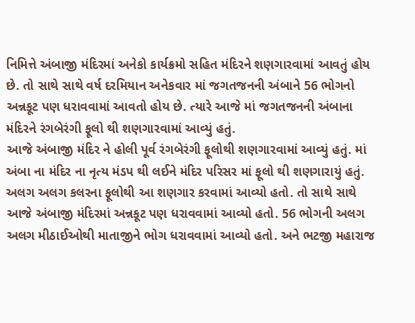નિમિત્તે અંબાજી મંદિરમાં અનેકો કાર્યક્રમો સહિત મંદિરને શણગારવામાં આવતું હોય છે. તો સાથે સાથે વર્ષ દરમિયાન અનેકવાર માં જગતજનની અંબાને 56 ભોગનો અન્નકૂટ પણ ધરાવવામાં આવતો હોય છે. ત્યારે આજે માં જગતજનની અંબાના મંદિરને રંગબેરંગી ફૂલો થી શણગારવામાં આવ્યું હતું.
આજે અંબાજી મંદિર ને હોલી પૂર્વ રંગબેરંગી ફૂલોથી શણગારવામાં આવ્યું હતું. માં અંબા ના મંદિર ના નૃત્ય મંડપ થી લઈને મંદિર પરિસર માં ફૂલો થી શણગારાયું હતું. અલગ અલગ કલરના ફૂલોથી આ શણગાર કરવામાં આવ્યો હતો. તો સાથે સાથે આજે અંબાજી મંદિરમાં અન્નકૂટ પણ ધરાવવામાં આવ્યો હતો. 56 ભોગની અલગ અલગ મીઠાઈઓથી માતાજીને ભોગ ધરાવવામાં આવ્યો હતો. અને ભટજી મહારાજ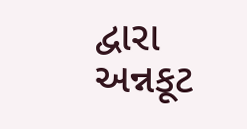દ્વારા અન્નકૂટ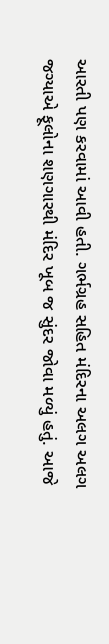આરતી પણ કરવામાં આવી હતી. ગર્ભગ્રહ સહિત મંદિરના અલગ અલગ જગ્યાએ ફૂલોના શણગારથી મંદિર ખૂબ જ સુંદર જોવા મળ્યું હતું. આજે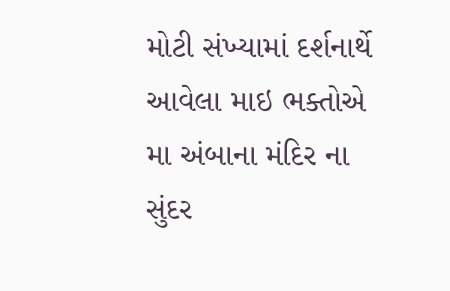મોટી સંખ્યામાં દર્શનાર્થે આવેલા માઇ ભક્તોએ મા અંબાના મંદિર ના સુંદર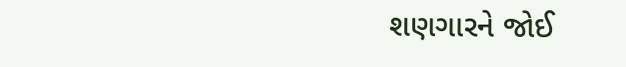શણગારને જોઈ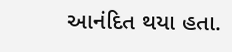આનંદિત થયા હતા.